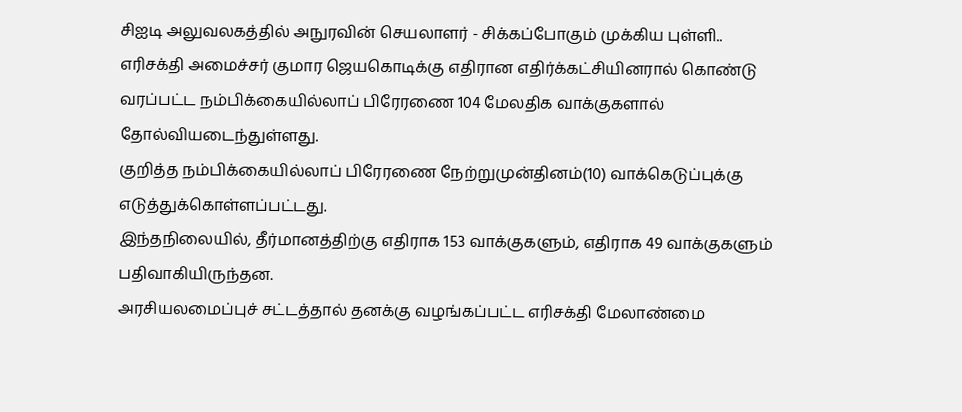சிஐடி அலுவலகத்தில் அநுரவின் செயலாளர் - சிக்கப்போகும் முக்கிய புள்ளி..
எரிசக்தி அமைச்சர் குமார ஜெயகொடிக்கு எதிரான எதிர்க்கட்சியினரால் கொண்டு வரப்பட்ட நம்பிக்கையில்லாப் பிரேரணை 104 மேலதிக வாக்குகளால் தோல்வியடைந்துள்ளது.
குறித்த நம்பிக்கையில்லாப் பிரேரணை நேற்றுமுன்தினம்(10) வாக்கெடுப்புக்கு எடுத்துக்கொள்ளப்பட்டது.
இந்தநிலையில், தீர்மானத்திற்கு எதிராக 153 வாக்குகளும், எதிராக 49 வாக்குகளும் பதிவாகியிருந்தன.
அரசியலமைப்புச் சட்டத்தால் தனக்கு வழங்கப்பட்ட எரிசக்தி மேலாண்மை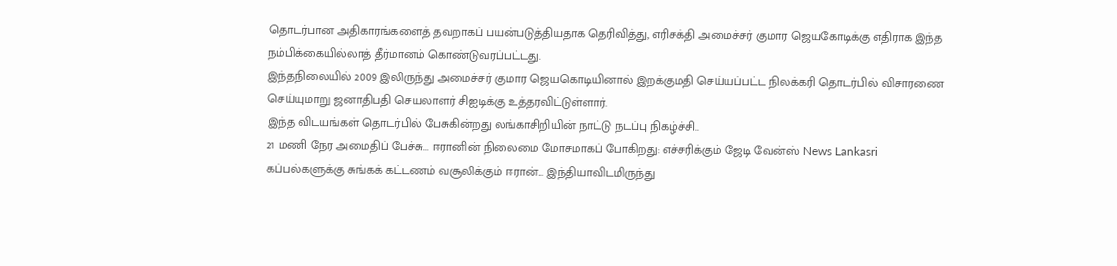தொடர்பான அதிகாரங்களைத் தவறாகப் பயன்படுத்தியதாக தெரிவித்து, எரிசக்தி அமைச்சர் குமார ஜெயகோடிக்கு எதிராக இந்த நம்பிக்கையில்லாத் தீர்மானம் கொண்டுவரப்பட்டது.
இந்தநிலையில் 2009 இலிருந்து அமைச்சர் குமார ஜெயகொடியினால் இறக்குமதி செய்யப்பட்ட நிலக்கரி தொடர்பில் விசாரணை செய்யுமாறு ஜனாதிபதி செயலாளர் சிஐடிக்கு உத்தரவிட்டுள்ளார்.
இந்த விடயங்கள் தொடர்பில் பேசுகின்றது லங்காசிறியின் நாட்டு நடப்பு நிகழ்ச்சி..
21 மணி நேர அமைதிப் பேச்சு... ஈரானின் நிலைமை மோசமாகப் போகிறது: எச்சரிக்கும் ஜேடி வேன்ஸ் News Lankasri
கப்பல்களுக்கு சுங்கக் கட்டணம் வசூலிக்கும் ஈரான்... இந்தியாவிடமிருந்து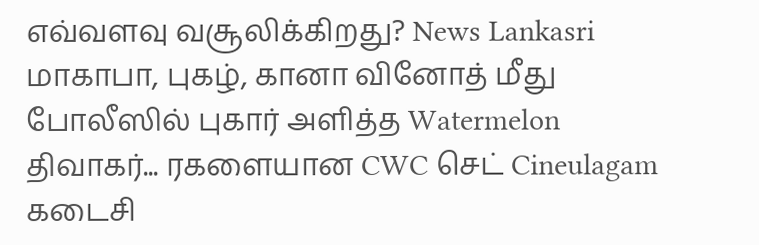எவ்வளவு வசூலிக்கிறது? News Lankasri
மாகாபா, புகழ், கானா வினோத் மீது போலீஸில் புகார் அளித்த Watermelon திவாகர்... ரகளையான CWC செட் Cineulagam
கடைசி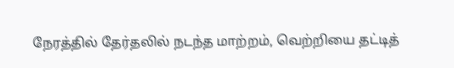நேரத்தில் தேர்தலில் நடந்த மாற்றம், வெற்றியை தட்டித்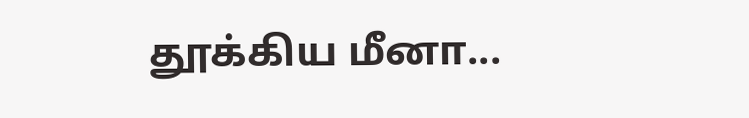தூக்கிய மீனா...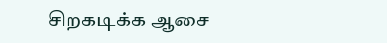சிறகடிக்க ஆசை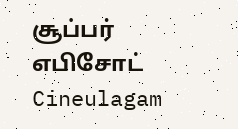சூப்பர் எபிசோட் Cineulagam